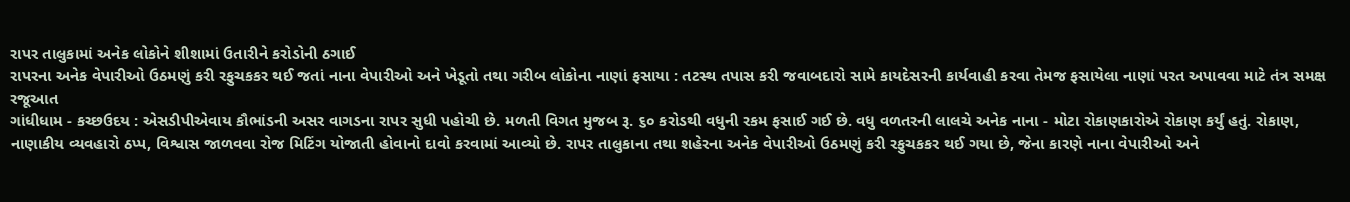રાપર તાલુકામાં અનેક લોકોને શીશામાં ઉતારીને કરોડોની ઠગાઈ
રાપરના અનેક વેપારીઓ ઉઠમણું કરી રફુચકકર થઈ જતાં નાના વેપારીઓ અને ખેડૂતો તથા ગરીબ લોકોના નાણાં ફસાયા : તટસ્થ તપાસ કરી જવાબદારો સામે કાયદેસરની કાર્યવાહી કરવા તેમજ ફસાયેલા નાણાં પરત અપાવવા માટે તંત્ર સમક્ષ રજૂઆત
ગાંધીધામ - કચ્છઉદય : એસડીપીએવાય કૌભાંડની અસર વાગડના રાપર સુધી પહોચી છે. મળતી વિગત મુજબ રૂ. ૬૦ કરોડથી વધુની રકમ ફસાઈ ગઈ છે. વધુ વળતરની લાલચે અનેક નાના - મોટા રોકાણકારોએ રોકાણ કર્યું હતું. રોકાણ, નાણાકીય વ્યવહારો ઠપ્પ, વિશ્વાસ જાળવવા રોજ મિટિંગ યોજાતી હોવાનો દાવો કરવામાં આવ્યો છે. રાપર તાલુકાના તથા શહેરના અનેક વેપારીઓ ઉઠમણું કરી રફુચકકર થઈ ગયા છે, જેના કારણે નાના વેપારીઓ અને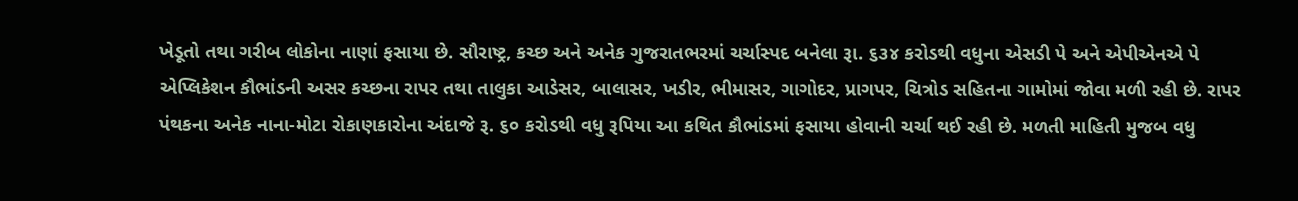ખેડૂતો તથા ગરીબ લોકોના નાણાં ફસાયા છે. સૌરાષ્ટ્ર, કચ્છ અને અનેક ગુજરાતભરમાં ચર્ચાસ્પદ બનેલા રૂા. ૬૩૪ કરોડથી વધુના એસડી પે અને એપીએનએ પે એપ્લિકેશન કૌભાંડની અસર કચ્છના રાપર તથા તાલુકા આડેસર, બાલાસર, ખડીર, ભીમાસર, ગાગોદર, પ્રાગપર, ચિત્રોડ સહિતના ગામોમાં જોવા મળી રહી છે. રાપર પંથકના અનેક નાના-મોટા રોકાણકારોના અંદાજે રૂ. ૬૦ કરોડથી વધુ રૂપિયા આ કથિત કૌભાંડમાં ફસાયા હોવાની ચર્ચા થઈ રહી છે. મળતી માહિતી મુજબ વધુ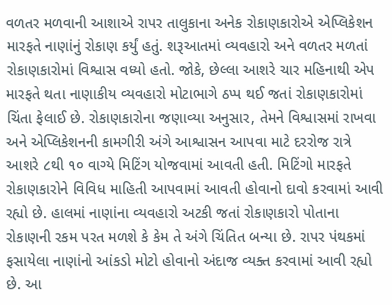વળતર મળવાની આશાએ રાપર તાલુકાના અનેક રોકાણકારોએ એપ્લિકેશન મારફતે નાણાંનું રોકાણ કર્યું હતું. શરૂઆતમાં વ્યવહારો અને વળતર મળતાં રોકાણકારોમાં વિશ્વાસ વધ્યો હતો. જોકે, છેલ્લા આશરે ચાર મહિનાથી એપ મારફતે થતા નાણાકીય વ્યવહારો મોટાભાગે ઠપ્પ થઈ જતાં રોકાણકારોમાં ચિંતા ફેલાઈ છે. રોકાણકારોના જણાવ્યા અનુસાર, તેમને વિશ્વાસમાં રાખવા અને એપ્લિકેશનની કામગીરી અંગે આશ્વાસન આપવા માટે દરરોજ રાત્રે આશરે ૮થી ૧૦ વાગ્યે મિટિંગ યોજવામાં આવતી હતી. મિટિંગો મારફતે રોકાણકારોને વિવિધ માહિતી આપવામાં આવતી હોવાનો દાવો કરવામાં આવી રહ્યો છે. હાલમાં નાણાંના વ્યવહારો અટકી જતાં રોકાણકારો પોતાના રોકાણની રકમ પરત મળશે કે કેમ તે અંગે ચિંતિત બન્યા છે. રાપર પંથકમાં ફસાયેલા નાણાંનો આંકડો મોટો હોવાનો અંદાજ વ્યક્ત કરવામાં આવી રહ્યો છે. આ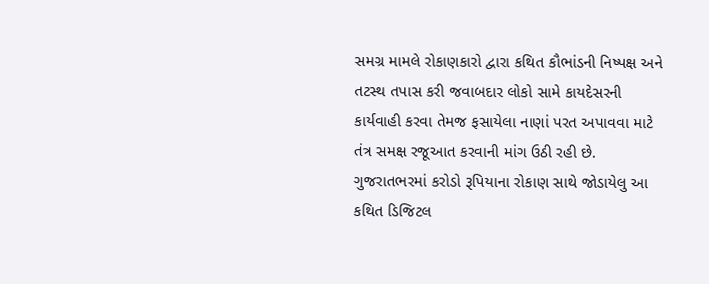સમગ્ર મામલે રોકાણકારો દ્વારા કથિત કૌભાંડની નિષ્પક્ષ અને તટસ્થ તપાસ કરી જવાબદાર લોકો સામે કાયદેસરની કાર્યવાહી કરવા તેમજ ફસાયેલા નાણાં પરત અપાવવા માટે તંત્ર સમક્ષ રજૂઆત કરવાની માંગ ઉઠી રહી છે. ગુજરાતભરમાં કરોડો રૂપિયાના રોકાણ સાથે જોડાયેલુ આ કથિત ડિજિટલ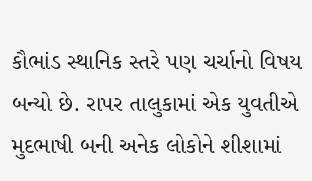કૌભાંડ સ્થાનિક સ્તરે પણ ચર્ચાનો વિષય બન્યો છે. રાપર તાલુકામાં એક યુવતીએ મુદભાષી બની અનેક લોકોને શીશામાં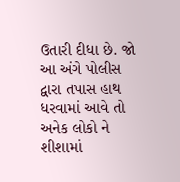ઉતારી દીધા છે. જો આ અંગે પોલીસ દ્વારા તપાસ હાથ ધરવામાં આવે તો અનેક લોકો ને શીશામાં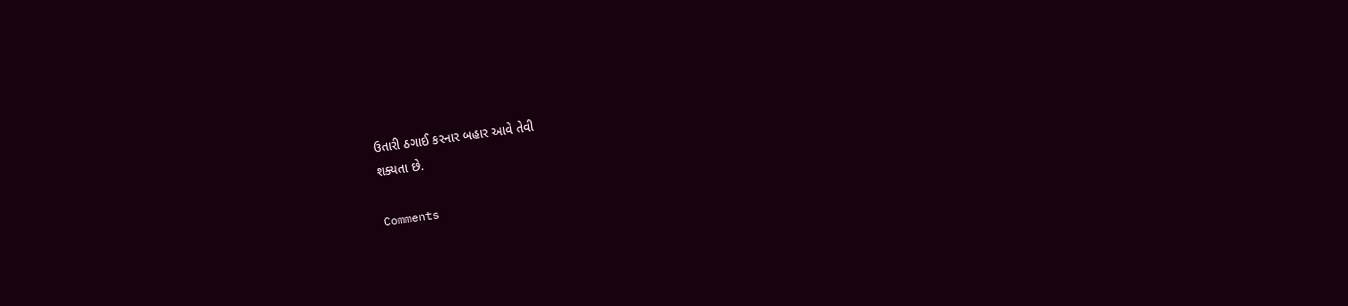ઉતારી ઠગાઈ કરનાર બહાર આવે તેવી
શક્યતા છે.

Comments